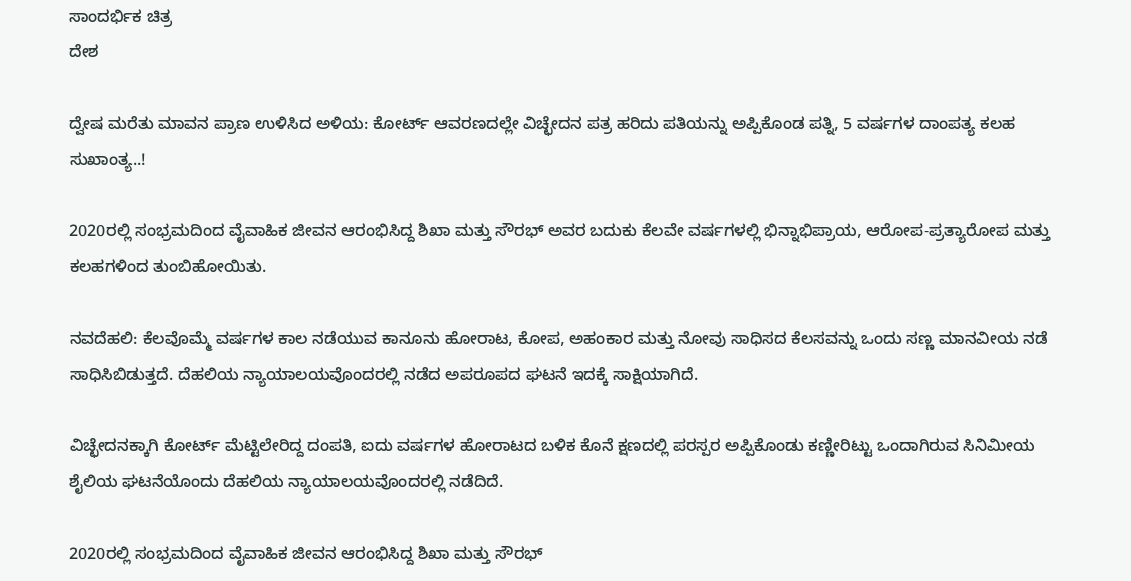ಸಾಂದರ್ಭಿಕ ಚಿತ್ರ
ದೇಶ

ದ್ವೇಷ ಮರೆತು ಮಾವನ ಪ್ರಾಣ ಉಳಿಸಿದ ಅಳಿಯ: ಕೋರ್ಟ್ ಆವರಣದಲ್ಲೇ ವಿಚ್ಛೇದನ ಪತ್ರ ಹರಿದು ಪತಿಯನ್ನು ಅಪ್ಪಿಕೊಂಡ ಪತ್ನಿ, 5 ವರ್ಷಗಳ ದಾಂಪತ್ಯ ಕಲಹ ಸುಖಾಂತ್ಯ..!

2020ರಲ್ಲಿ ಸಂಭ್ರಮದಿಂದ ವೈವಾಹಿಕ ಜೀವನ ಆರಂಭಿಸಿದ್ದ ಶಿಖಾ ಮತ್ತು ಸೌರಭ್ ಅವರ ಬದುಕು ಕೆಲವೇ ವರ್ಷಗಳಲ್ಲಿ ಭಿನ್ನಾಭಿಪ್ರಾಯ, ಆರೋಪ-ಪ್ರತ್ಯಾರೋಪ ಮತ್ತು ಕಲಹಗಳಿಂದ ತುಂಬಿಹೋಯಿತು.

ನವದೆಹಲಿ: ಕೆಲವೊಮ್ಮೆ ವರ್ಷಗಳ ಕಾಲ ನಡೆಯುವ ಕಾನೂನು ಹೋರಾಟ, ಕೋಪ, ಅಹಂಕಾರ ಮತ್ತು ನೋವು ಸಾಧಿಸದ ಕೆಲಸವನ್ನು ಒಂದು ಸಣ್ಣ ಮಾನವೀಯ ನಡೆ ಸಾಧಿಸಿಬಿಡುತ್ತದೆ. ದೆಹಲಿಯ ನ್ಯಾಯಾಲಯವೊಂದರಲ್ಲಿ ನಡೆದ ಅಪರೂಪದ ಘಟನೆ ಇದಕ್ಕೆ ಸಾಕ್ಷಿಯಾಗಿದೆ.

ವಿಚ್ಛೇದನಕ್ಕಾಗಿ ಕೋರ್ಟ್ ಮೆಟ್ಟಿಲೇರಿದ್ದ ದಂಪತಿ, ಐದು ವರ್ಷಗಳ ಹೋರಾಟದ ಬಳಿಕ ಕೊನೆ ಕ್ಷಣದಲ್ಲಿ ಪರಸ್ಪರ ಅಪ್ಪಿಕೊಂಡು ಕಣ್ಣೀರಿಟ್ಟು ಒಂದಾಗಿರುವ ಸಿನಿಮೀಯ ಶೈಲಿಯ ಘಟನೆಯೊಂದು ದೆಹಲಿಯ ನ್ಯಾಯಾಲಯವೊಂದರಲ್ಲಿ ನಡೆದಿದೆ.

2020ರಲ್ಲಿ ಸಂಭ್ರಮದಿಂದ ವೈವಾಹಿಕ ಜೀವನ ಆರಂಭಿಸಿದ್ದ ಶಿಖಾ ಮತ್ತು ಸೌರಭ್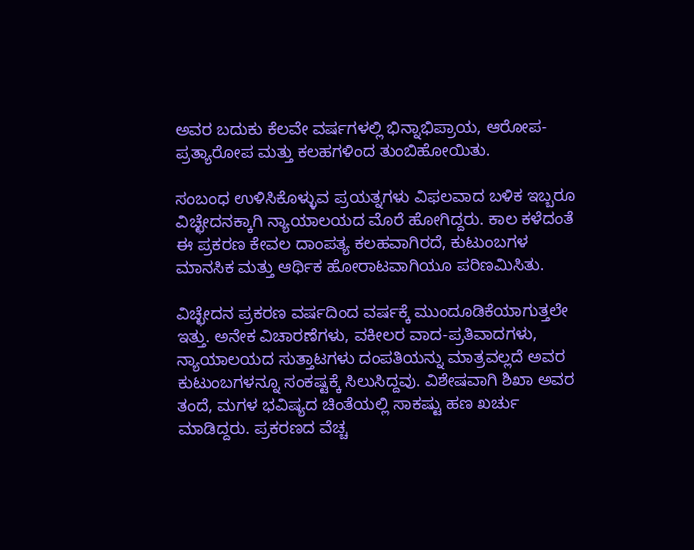ಅವರ ಬದುಕು ಕೆಲವೇ ವರ್ಷಗಳಲ್ಲಿ ಭಿನ್ನಾಭಿಪ್ರಾಯ, ಆರೋಪ-ಪ್ರತ್ಯಾರೋಪ ಮತ್ತು ಕಲಹಗಳಿಂದ ತುಂಬಿಹೋಯಿತು.

ಸಂಬಂಧ ಉಳಿಸಿಕೊಳ್ಳುವ ಪ್ರಯತ್ನಗಳು ವಿಫಲವಾದ ಬಳಿಕ ಇಬ್ಬರೂ ವಿಚ್ಛೇದನಕ್ಕಾಗಿ ನ್ಯಾಯಾಲಯದ ಮೊರೆ ಹೋಗಿದ್ದರು. ಕಾಲ ಕಳೆದಂತೆ ಈ ಪ್ರಕರಣ ಕೇವಲ ದಾಂಪತ್ಯ ಕಲಹವಾಗಿರದೆ, ಕುಟುಂಬಗಳ ಮಾನಸಿಕ ಮತ್ತು ಆರ್ಥಿಕ ಹೋರಾಟವಾಗಿಯೂ ಪರಿಣಮಿಸಿತು.

ವಿಚ್ಛೇದನ ಪ್ರಕರಣ ವರ್ಷದಿಂದ ವರ್ಷಕ್ಕೆ ಮುಂದೂಡಿಕೆಯಾಗುತ್ತಲೇ ಇತ್ತು. ಅನೇಕ ವಿಚಾರಣೆಗಳು, ವಕೀಲರ ವಾದ-ಪ್ರತಿವಾದಗಳು, ನ್ಯಾಯಾಲಯದ ಸುತ್ತಾಟಗಳು ದಂಪತಿಯನ್ನು ಮಾತ್ರವಲ್ಲದೆ ಅವರ ಕುಟುಂಬಗಳನ್ನೂ ಸಂಕಷ್ಟಕ್ಕೆ ಸಿಲುಸಿದ್ದವು. ವಿಶೇಷವಾಗಿ ಶಿಖಾ ಅವರ ತಂದೆ, ಮಗಳ ಭವಿಷ್ಯದ ಚಿಂತೆಯಲ್ಲಿ ಸಾಕಷ್ಟು ಹಣ ಖರ್ಚು ಮಾಡಿದ್ದರು. ಪ್ರಕರಣದ ವೆಚ್ಚ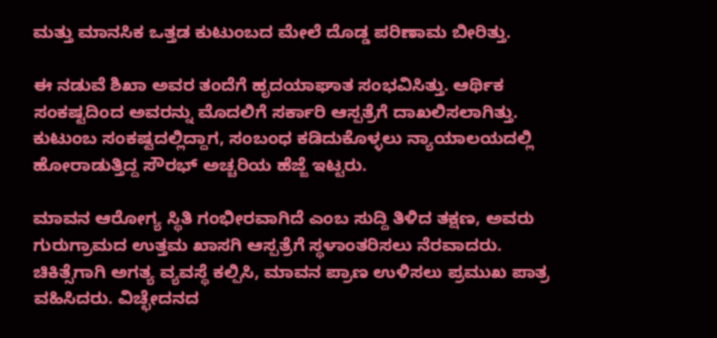ಮತ್ತು ಮಾನಸಿಕ ಒತ್ತಡ ಕುಟುಂಬದ ಮೇಲೆ ದೊಡ್ಡ ಪರಿಣಾಮ ಬೀರಿತ್ತು.

ಈ ನಡುವೆ ಶಿಖಾ ಅವರ ತಂದೆಗೆ ಹೃದಯಾಘಾತ ಸಂಭವಿಸಿತ್ತು. ಆರ್ಥಿಕ ಸಂಕಷ್ಟದಿಂದ ಅವರನ್ನು ಮೊದಲಿಗೆ ಸರ್ಕಾರಿ ಆಸ್ಪತ್ರೆಗೆ ದಾಖಲಿಸಲಾಗಿತ್ತು. ಕುಟುಂಬ ಸಂಕಷ್ಟದಲ್ಲಿದ್ದಾಗ, ಸಂಬಂಧ ಕಡಿದುಕೊಳ್ಳಲು ನ್ಯಾಯಾಲಯದಲ್ಲಿ ಹೋರಾಡುತ್ತಿದ್ದ ಸೌರಭ್ ಅಚ್ಚರಿಯ ಹೆಜ್ಜೆ ಇಟ್ಟರು.

ಮಾವನ ಆರೋಗ್ಯ ಸ್ಥಿತಿ ಗಂಭೀರವಾಗಿದೆ ಎಂಬ ಸುದ್ದಿ ತಿಳಿದ ತಕ್ಷಣ, ಅವರು ಗುರುಗ್ರಾಮದ ಉತ್ತಮ ಖಾಸಗಿ ಆಸ್ಪತ್ರೆಗೆ ಸ್ಥಳಾಂತರಿಸಲು ನೆರವಾದರು. ಚಿಕಿತ್ಸೆಗಾಗಿ ಅಗತ್ಯ ವ್ಯವಸ್ಥೆ ಕಲ್ಪಿಸಿ, ಮಾವನ ಪ್ರಾಣ ಉಳಿಸಲು ಪ್ರಮುಖ ಪಾತ್ರ ವಹಿಸಿದರು. ವಿಚ್ಛೇದನದ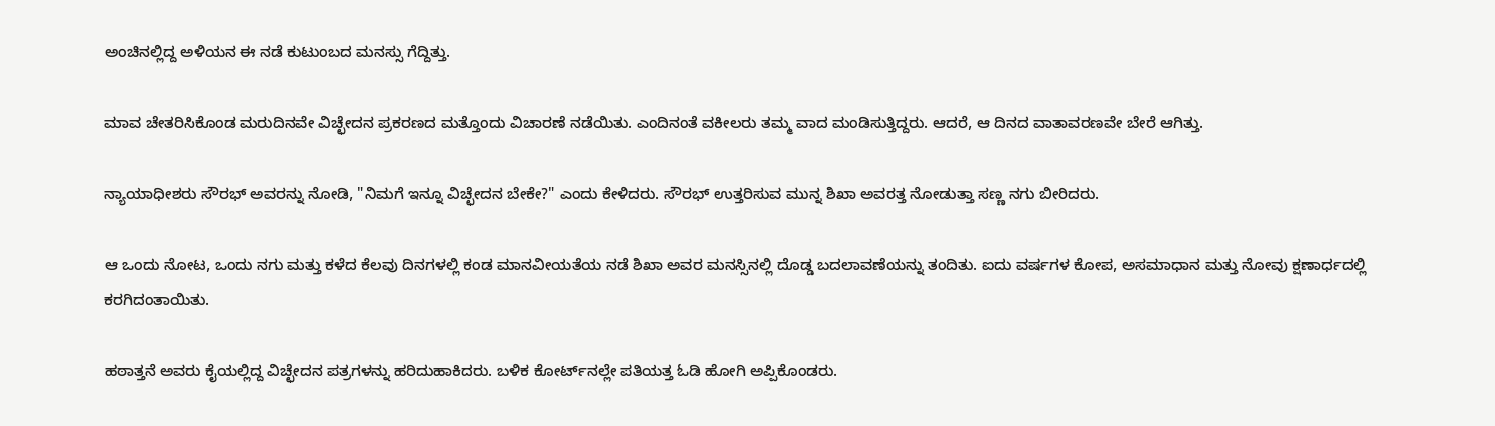ಅಂಚಿನಲ್ಲಿದ್ದ ಅಳಿಯನ ಈ ನಡೆ ಕುಟುಂಬದ ಮನಸ್ಸು ಗೆದ್ದಿತ್ತು.

ಮಾವ ಚೇತರಿಸಿಕೊಂಡ ಮರುದಿನವೇ ವಿಚ್ಛೇದನ ಪ್ರಕರಣದ ಮತ್ತೊಂದು ವಿಚಾರಣೆ ನಡೆಯಿತು. ಎಂದಿನಂತೆ ವಕೀಲರು ತಮ್ಮ ವಾದ ಮಂಡಿಸುತ್ತಿದ್ದರು. ಆದರೆ, ಆ ದಿನದ ವಾತಾವರಣವೇ ಬೇರೆ ಆಗಿತ್ತು.

ನ್ಯಾಯಾಧೀಶರು ಸೌರಭ್ ಅವರನ್ನು ನೋಡಿ, "ನಿಮಗೆ ಇನ್ನೂ ವಿಚ್ಛೇದನ ಬೇಕೇ?" ಎಂದು ಕೇಳಿದರು. ಸೌರಭ್ ಉತ್ತರಿಸುವ ಮುನ್ನ ಶಿಖಾ ಅವರತ್ತ ನೋಡುತ್ತಾ ಸಣ್ಣ ನಗು ಬೀರಿದರು.

ಆ ಒಂದು ನೋಟ, ಒಂದು ನಗು ಮತ್ತು ಕಳೆದ ಕೆಲವು ದಿನಗಳಲ್ಲಿ ಕಂಡ ಮಾನವೀಯತೆಯ ನಡೆ ಶಿಖಾ ಅವರ ಮನಸ್ಸಿನಲ್ಲಿ ದೊಡ್ಡ ಬದಲಾವಣೆಯನ್ನು ತಂದಿತು. ಐದು ವರ್ಷಗಳ ಕೋಪ, ಅಸಮಾಧಾನ ಮತ್ತು ನೋವು ಕ್ಷಣಾರ್ಧದಲ್ಲಿ ಕರಗಿದಂತಾಯಿತು.

ಹಠಾತ್ತನೆ ಅವರು ಕೈಯಲ್ಲಿದ್ದ ವಿಚ್ಛೇದನ ಪತ್ರಗಳನ್ನು ಹರಿದುಹಾಕಿದರು. ಬಳಿಕ ಕೋರ್ಟ್‌ನಲ್ಲೇ ಪತಿಯತ್ತ ಓಡಿ ಹೋಗಿ ಅಪ್ಪಿಕೊಂಡರು.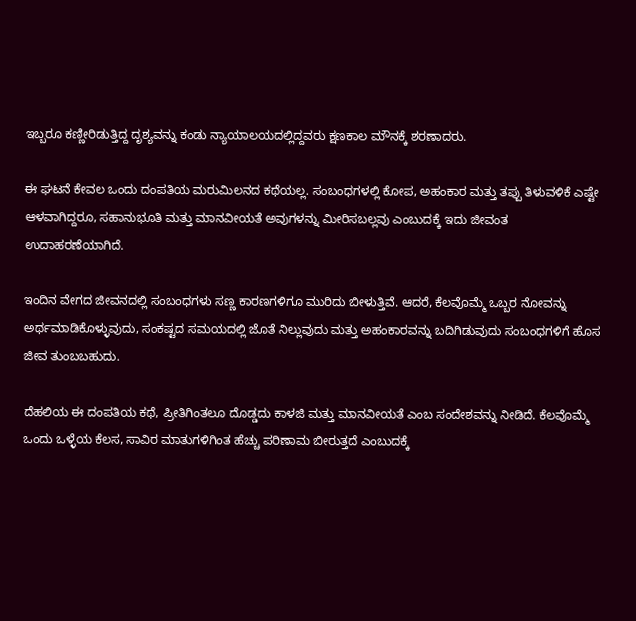ಇಬ್ಬರೂ ಕಣ್ಣೀರಿಡುತ್ತಿದ್ದ ದೃಶ್ಯವನ್ನು ಕಂಡು ನ್ಯಾಯಾಲಯದಲ್ಲಿದ್ದವರು ಕ್ಷಣಕಾಲ ಮೌನಕ್ಕೆ ಶರಣಾದರು.

ಈ ಘಟನೆ ಕೇವಲ ಒಂದು ದಂಪತಿಯ ಮರುಮಿಲನದ ಕಥೆಯಲ್ಲ. ಸಂಬಂಧಗಳಲ್ಲಿ ಕೋಪ, ಅಹಂಕಾರ ಮತ್ತು ತಪ್ಪು ತಿಳುವಳಿಕೆ ಎಷ್ಟೇ ಆಳವಾಗಿದ್ದರೂ, ಸಹಾನುಭೂತಿ ಮತ್ತು ಮಾನವೀಯತೆ ಅವುಗಳನ್ನು ಮೀರಿಸಬಲ್ಲವು ಎಂಬುದಕ್ಕೆ ಇದು ಜೀವಂತ ಉದಾಹರಣೆಯಾಗಿದೆ.

ಇಂದಿನ ವೇಗದ ಜೀವನದಲ್ಲಿ ಸಂಬಂಧಗಳು ಸಣ್ಣ ಕಾರಣಗಳಿಗೂ ಮುರಿದು ಬೀಳುತ್ತಿವೆ. ಆದರೆ, ಕೆಲವೊಮ್ಮೆ ಒಬ್ಬರ ನೋವನ್ನು ಅರ್ಥಮಾಡಿಕೊಳ್ಳುವುದು, ಸಂಕಷ್ಟದ ಸಮಯದಲ್ಲಿ ಜೊತೆ ನಿಲ್ಲುವುದು ಮತ್ತು ಅಹಂಕಾರವನ್ನು ಬದಿಗಿಡುವುದು ಸಂಬಂಧಗಳಿಗೆ ಹೊಸ ಜೀವ ತುಂಬಬಹುದು.

ದೆಹಲಿಯ ಈ ದಂಪತಿಯ ಕಥೆ, ಪ್ರೀತಿಗಿಂತಲೂ ದೊಡ್ಡದು ಕಾಳಜಿ ಮತ್ತು ಮಾನವೀಯತೆ ಎಂಬ ಸಂದೇಶವನ್ನು ನೀಡಿದೆ. ಕೆಲವೊಮ್ಮೆ ಒಂದು ಒಳ್ಳೆಯ ಕೆಲಸ, ಸಾವಿರ ಮಾತುಗಳಿಗಿಂತ ಹೆಚ್ಚು ಪರಿಣಾಮ ಬೀರುತ್ತದೆ ಎಂಬುದಕ್ಕೆ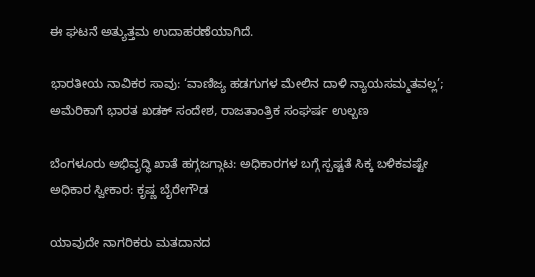ಈ ಘಟನೆ ಅತ್ಯುತ್ತಮ ಉದಾಹರಣೆಯಾಗಿದೆ.

ಭಾರತೀಯ ನಾವಿಕರ ಸಾವು: ‘ವಾಣಿಜ್ಯ ಹಡಗುಗಳ ಮೇಲಿನ ದಾಳಿ ನ್ಯಾಯಸಮ್ಮತವಲ್ಲ’; ಅಮೆರಿಕಾಗೆ ಭಾರತ ಖಡಕ್‌ ಸಂದೇಶ, ರಾಜತಾಂತ್ರಿಕ ಸಂಘರ್ಷ ಉಲ್ಬಣ

ಬೆಂಗಳೂರು ಅಭಿವೃದ್ಧಿ ಖಾತೆ ಹಗ್ಗಜಗ್ಗಾಟ: ಅಧಿಕಾರಗಳ ಬಗ್ಗೆ ಸ್ಪಷ್ಟತೆ ಸಿಕ್ಕ ಬಳಿಕವಷ್ಟೇ ಅಧಿಕಾರ ಸ್ವೀಕಾರ: ಕೃಷ್ಣ ಬೈರೇಗೌಡ

ಯಾವುದೇ ನಾಗರಿಕರು ಮತದಾನದ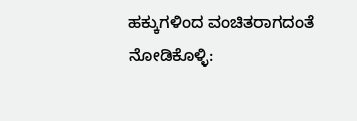ಹಕ್ಕುಗಳಿಂದ ವಂಚಿತರಾಗದಂತೆ ನೋಡಿಕೊಳ್ಳಿ: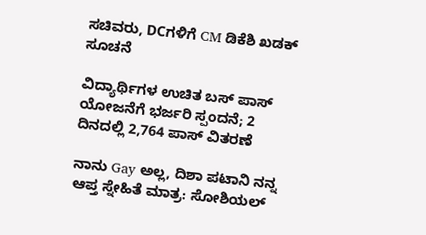ಸಚಿವರು, DCಗಳಿಗೆ CM ಡಿಕೆಶಿ ಖಡಕ್ ಸೂಚನೆ

ವಿದ್ಯಾರ್ಥಿಗಳ ಉಚಿತ ಬಸ್ ಪಾಸ್ ಯೋಜನೆಗೆ ಭರ್ಜರಿ ಸ್ಪಂದನೆ; 2 ದಿನದಲ್ಲಿ 2,764 ಪಾಸ್ ವಿತರಣೆ

ನಾನು Gay ಅಲ್ಲ, ದಿಶಾ ಪಟಾನಿ ನನ್ನ ಆಪ್ತ ಸ್ನೇಹಿತೆ ಮಾತ್ರ: ಸೋಶಿಯಲ್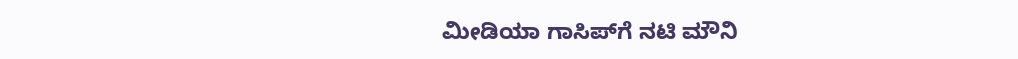ಮೀಡಿಯಾ ಗಾಸಿಪ್‌ಗೆ ನಟಿ ಮೌನಿ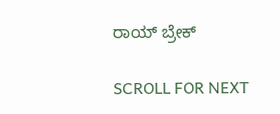ರಾಯ್ ಬ್ರೇಕ್

SCROLL FOR NEXT